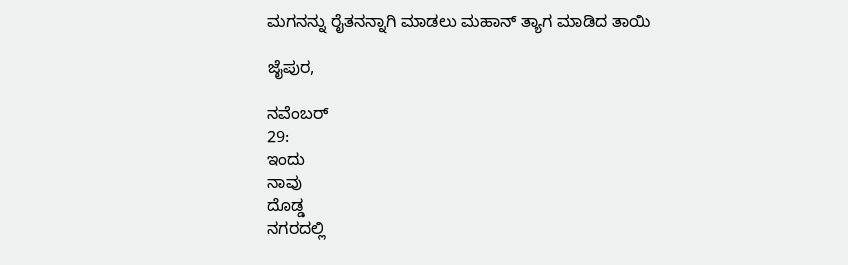ಮಗನನ್ನು ರೈತನನ್ನಾಗಿ ಮಾಡಲು ಮಹಾನ್ ತ್ಯಾಗ ಮಾಡಿದ ತಾಯಿ

ಜೈಪುರ,

ನವೆಂಬರ್
29:
ಇಂದು
ನಾವು
ದೊಡ್ಡ
ನಗರದಲ್ಲಿ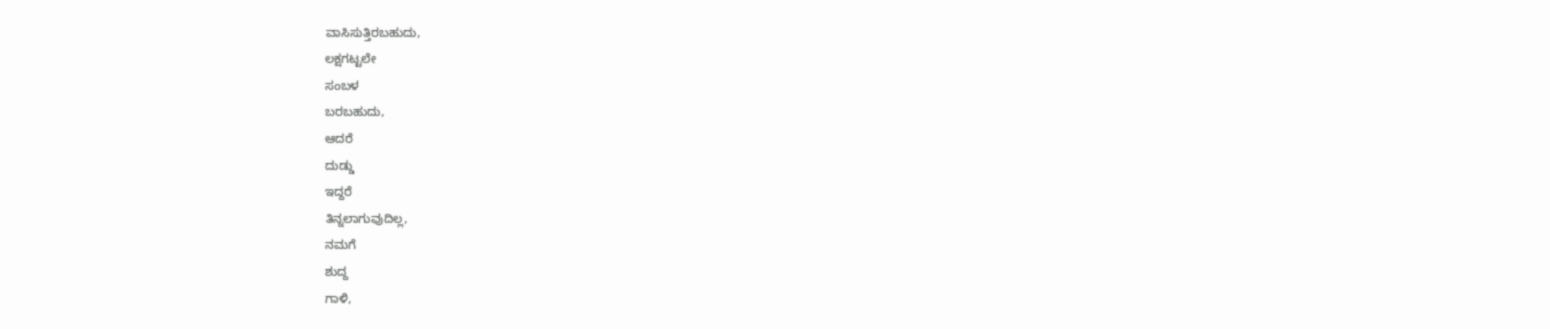ವಾಸಿಸುತ್ತಿರಬಹುದು,
ಲಕ್ಷಗಟ್ಟಲೇ
ಸಂಬಳ
ಬರಬಹುದು,
ಆದರೆ
ದುಡ್ಡು
ಇದ್ದರೆ
ತಿನ್ನಲಾಗುವುದಿಲ್ಲ,
ನಮಗೆ
ಶುದ್ದ
ಗಾಳಿ,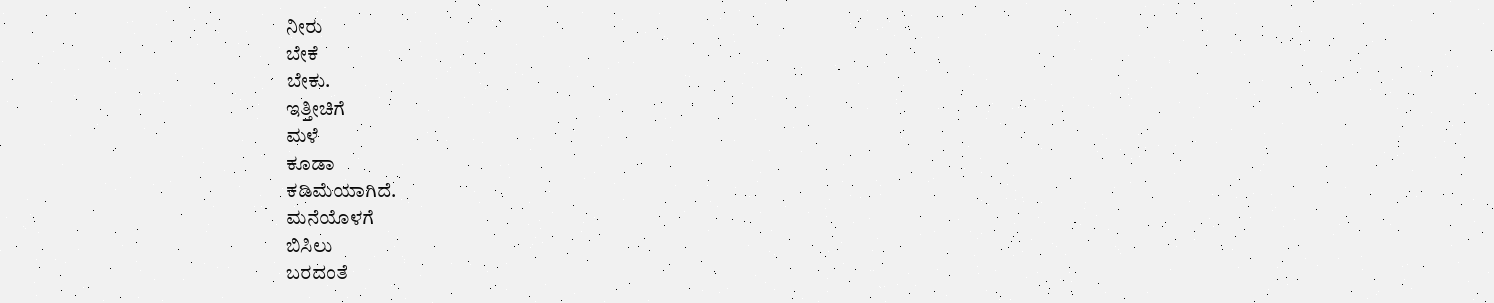ನೀರು
ಬೇಕೆ
ಬೇಕು.
ಇತ್ತೀಚಿಗೆ
ಮಳೆ
ಕೂಡಾ
ಕಡಿಮೆಯಾಗಿದೆ.
ಮನೆಯೊಳಗೆ
ಬಿಸಿಲು
ಬರದಂತೆ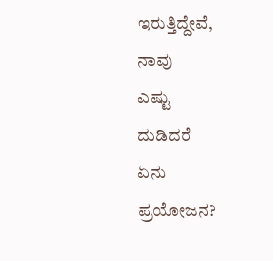ಇರುತ್ತಿದ್ದೇವೆ,
ನಾವು
ಎಷ್ಟು
ದುಡಿದರೆ
ಏನು
ಪ್ರಯೋಜನ?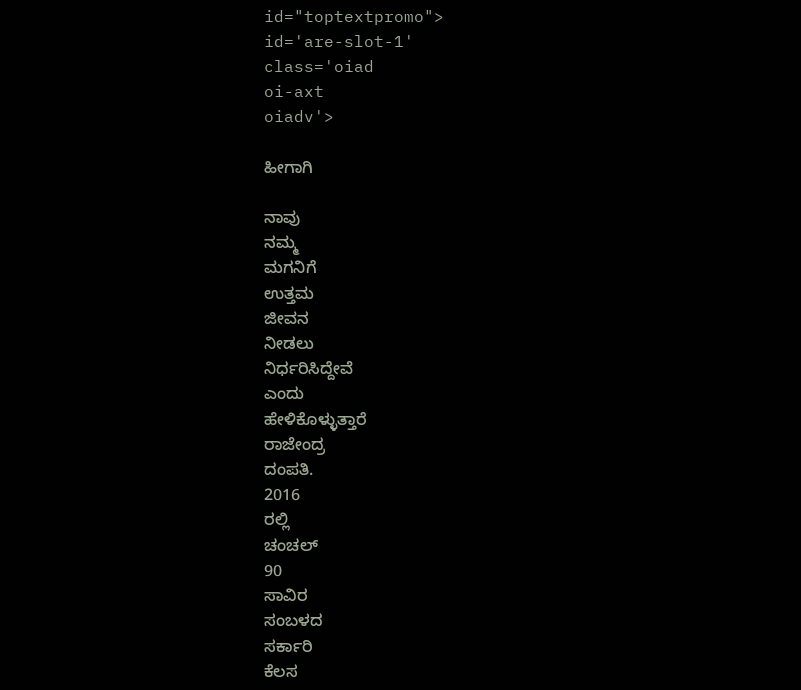id="toptextpromo">
id='are-slot-1'
class='oiad
oi-axt
oiadv'>

ಹೀಗಾಗಿ

ನಾವು
ನಮ್ಮ
ಮಗನಿಗೆ
ಉತ್ತಮ
ಜೀವನ
ನೀಡಲು
ನಿರ್ಧರಿಸಿದ್ದೇವೆ
ಎಂದು
ಹೇಳಿಕೊಳ್ಳುತ್ತಾರೆ
ರಾಜೇಂದ್ರ
ದಂಪತಿ.
2016
ರಲ್ಲಿ
ಚಂಚಲ್
90
ಸಾವಿರ
ಸಂಬಳದ
ಸರ್ಕಾರಿ
ಕೆಲಸ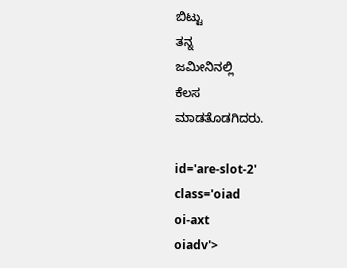ಬಿಟ್ಟು
ತನ್ನ
ಜಮೀನಿನಲ್ಲಿ
ಕೆಲಸ
ಮಾಡತೊಡಗಿದರು.

id='are-slot-2'
class='oiad
oi-axt
oiadv'>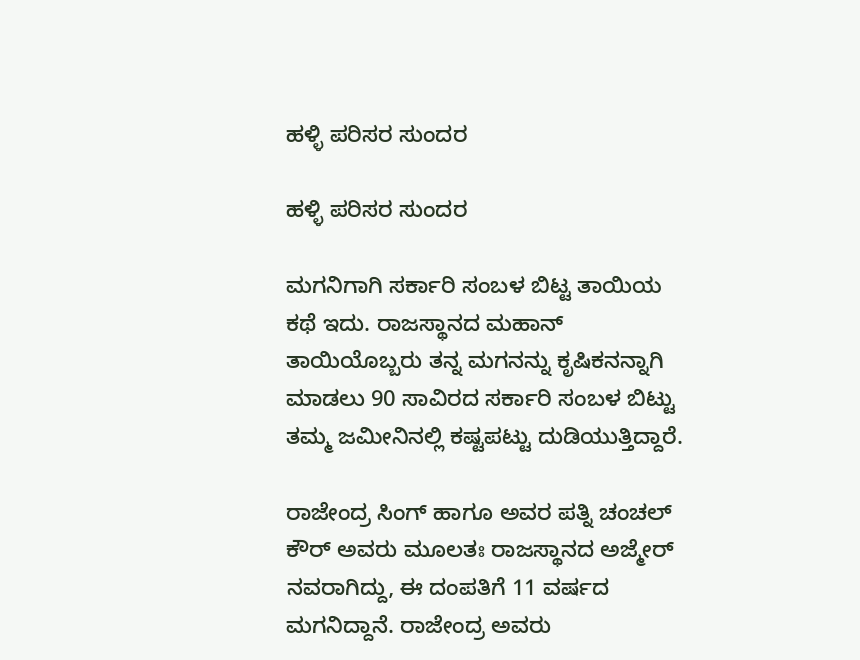ಹಳ್ಳಿ ಪರಿಸರ ಸುಂದರ

ಹಳ್ಳಿ ಪರಿಸರ ಸುಂದರ

ಮಗನಿಗಾಗಿ ಸರ್ಕಾರಿ ಸಂಬಳ ಬಿಟ್ಟ ತಾಯಿಯ ಕಥೆ ಇದು. ರಾಜಸ್ಥಾನದ ಮಹಾನ್ ತಾಯಿಯೊಬ್ಬರು ತನ್ನ ಮಗನನ್ನು ಕೃಷಿಕನನ್ನಾಗಿ ಮಾಡಲು 90 ಸಾವಿರದ ಸರ್ಕಾರಿ ಸಂಬಳ ಬಿಟ್ಟು ತಮ್ಮ ಜಮೀನಿನಲ್ಲಿ ಕಷ್ಟಪಟ್ಟು ದುಡಿಯುತ್ತಿದ್ದಾರೆ.

ರಾಜೇಂದ್ರ ಸಿಂಗ್ ಹಾಗೂ ಅವರ ಪತ್ನಿ ಚಂಚಲ್ ಕೌರ್ ಅವರು ಮೂಲತಃ ರಾಜಸ್ಥಾನದ ಅಜ್ಮೇರ್ ನವರಾಗಿದ್ದು, ಈ ದಂಪತಿಗೆ 11 ವರ್ಷದ ಮಗನಿದ್ದಾನೆ. ರಾಜೇಂದ್ರ ಅವರು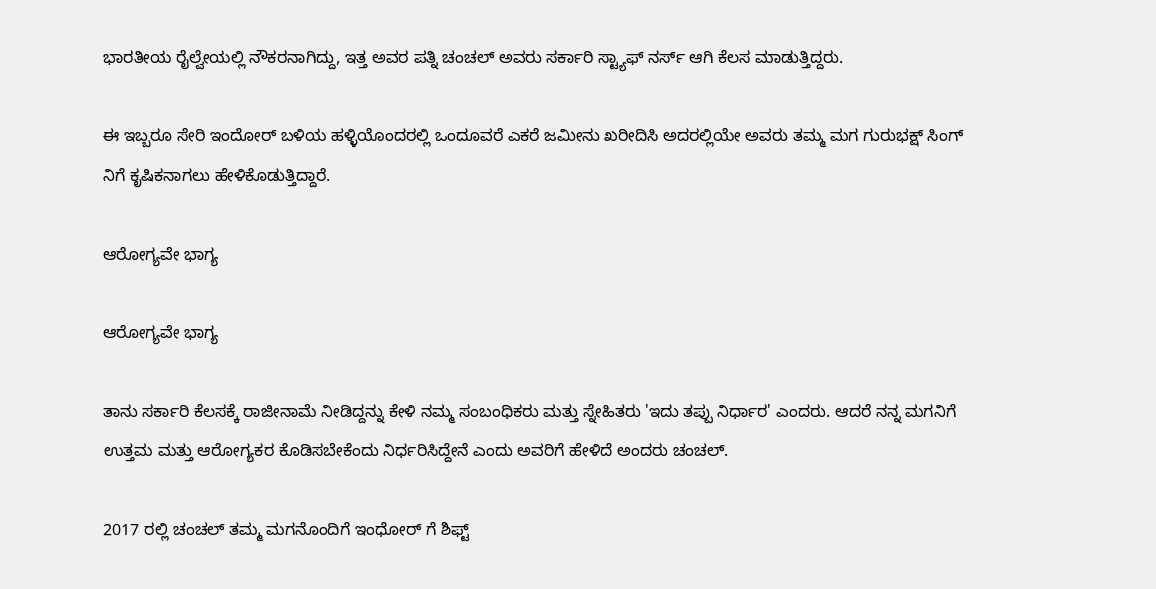ಭಾರತೀಯ ರೈಲ್ವೇಯಲ್ಲಿ ನೌಕರನಾಗಿದ್ದು, ಇತ್ತ ಅವರ ಪತ್ನಿ ಚಂಚಲ್ ಅವರು ಸರ್ಕಾರಿ ಸ್ಟ್ಯಾಫ್ ನರ್ಸ್ ಆಗಿ ಕೆಲಸ ಮಾಡುತ್ತಿದ್ದರು.

ಈ ಇಬ್ಬರೂ ಸೇರಿ ಇಂದೋರ್ ಬಳಿಯ ಹಳ್ಳಿಯೊಂದರಲ್ಲಿ ಒಂದೂವರೆ ಎಕರೆ ಜಮೀನು ಖರೀದಿಸಿ ಅದರಲ್ಲಿಯೇ ಅವರು ತಮ್ಮ ಮಗ ಗುರುಭಕ್ಷ್ ಸಿಂಗ್ ನಿಗೆ ಕೃಷಿಕನಾಗಲು ಹೇಳಿಕೊಡುತ್ತಿದ್ದಾರೆ.

ಆರೋಗ್ಯವೇ ಭಾಗ್ಯ

ಆರೋಗ್ಯವೇ ಭಾಗ್ಯ

ತಾನು ಸರ್ಕಾರಿ ಕೆಲಸಕ್ಕೆ ರಾಜೀನಾಮೆ ನೀಡಿದ್ದನ್ನು ಕೇಳಿ ನಮ್ಮ ಸಂಬಂಧಿಕರು ಮತ್ತು ಸ್ನೇಹಿತರು 'ಇದು ತಪ್ಪು ನಿರ್ಧಾರ' ಎಂದರು. ಆದರೆ ನನ್ನ ಮಗನಿಗೆ ಉತ್ತಮ ಮತ್ತು ಆರೋಗ್ಯಕರ ಕೊಡಿಸಬೇಕೆಂದು ನಿರ್ಧರಿಸಿದ್ದೇನೆ ಎಂದು ಅವರಿಗೆ ಹೇಳಿದೆ ಅಂದರು ಚಂಚಲ್.

2017 ರಲ್ಲಿ ಚಂಚಲ್ ತಮ್ಮ ಮಗನೊಂದಿಗೆ ಇಂಧೋರ್ ಗೆ ಶಿಫ್ಟ್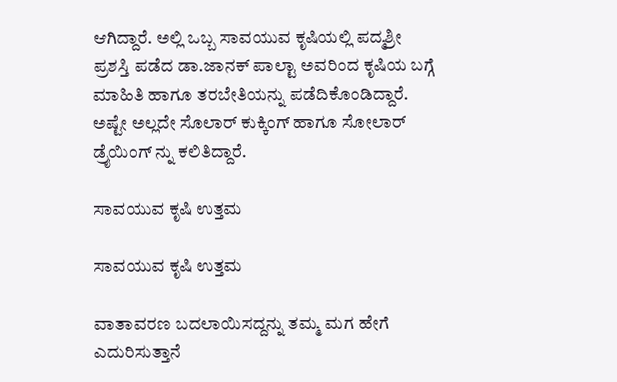ಆಗಿದ್ದಾರೆ. ಅಲ್ಲಿ ಒಬ್ಬ ಸಾವಯುವ ಕೃಷಿಯಲ್ಲಿ ಪದ್ಮಶ್ರೀ ಪ್ರಶಸ್ತಿ ಪಡೆದ ಡಾ.ಜಾನಕ್ ಪಾಲ್ಟಾ ಅವರಿಂದ ಕೃಷಿಯ ಬಗ್ಗೆ ಮಾಹಿತಿ ಹಾಗೂ ತರಬೇತಿಯನ್ನು ಪಡೆದಿಕೊಂಡಿದ್ದಾರೆ. ಅಷ್ಟೇ ಅಲ್ಲದೇ ಸೊಲಾರ್ ಕುಕ್ಕಿಂಗ್ ಹಾಗೂ ಸೋಲಾರ್ ಡ್ರೈಯಿಂಗ್ ನ್ನು ಕಲಿತಿದ್ದಾರೆ.

ಸಾವಯುವ ಕೃಷಿ ಉತ್ತಮ

ಸಾವಯುವ ಕೃಷಿ ಉತ್ತಮ

ವಾತಾವರಣ ಬದಲಾಯಿಸದ್ದನ್ನು ತಮ್ಮ ಮಗ ಹೇಗೆ ಎದುರಿಸುತ್ತಾನೆ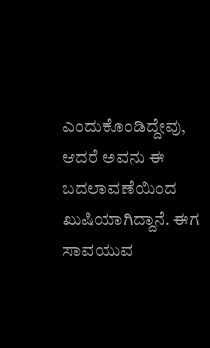ಎಂದುಕೊಂಡಿದ್ದೇವು, ಆದರೆ ಅವನು ಈ ಬದಲಾವಣೆಯಿಂದ ಖುಷಿಯಾಗಿದ್ದಾನೆ. ಈಗ ಸಾವಯುವ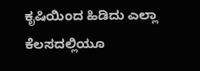ಕೃಷಿಯಿಂದ ಹಿಡಿದು ಎಲ್ಲಾ ಕೆಲಸದಲ್ಲಿಯೂ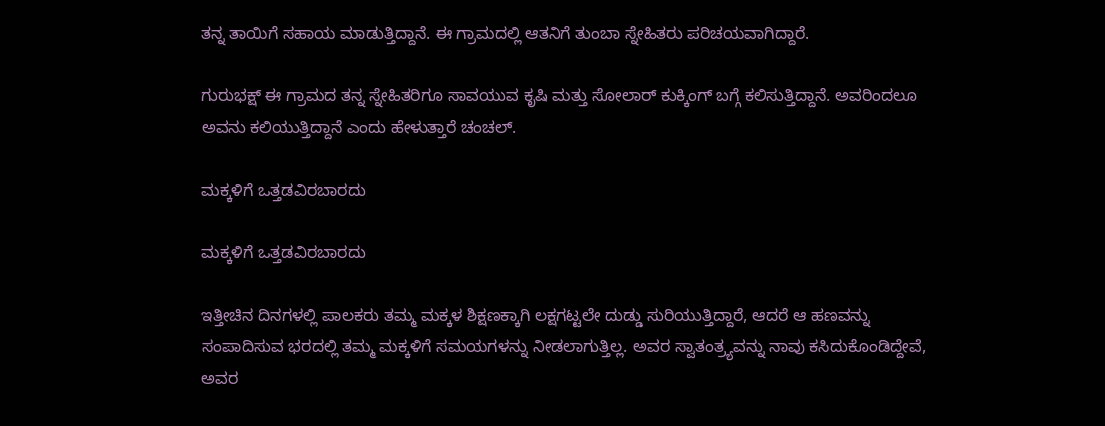ತನ್ನ ತಾಯಿಗೆ ಸಹಾಯ ಮಾಡುತ್ತಿದ್ದಾನೆ. ಈ ಗ್ರಾಮದಲ್ಲಿ ಆತನಿಗೆ ತುಂಬಾ ಸ್ನೇಹಿತರು ಪರಿಚಯವಾಗಿದ್ದಾರೆ.

ಗುರುಭಕ್ಷ್ ಈ ಗ್ರಾಮದ ತನ್ನ ಸ್ನೇಹಿತರಿಗೂ ಸಾವಯುವ ಕೃಷಿ ಮತ್ತು ಸೋಲಾರ್ ಕುಕ್ಕಿಂಗ್ ಬಗ್ಗೆ ಕಲಿಸುತ್ತಿದ್ದಾನೆ. ಅವರಿಂದಲೂ ಅವನು ಕಲಿಯುತ್ತಿದ್ದಾನೆ ಎಂದು ಹೇಳುತ್ತಾರೆ ಚಂಚಲ್.

ಮಕ್ಕಳಿಗೆ ಒತ್ತಡವಿರಬಾರದು

ಮಕ್ಕಳಿಗೆ ಒತ್ತಡವಿರಬಾರದು

ಇತ್ತೀಚಿನ ದಿನಗಳಲ್ಲಿ ಪಾಲಕರು ತಮ್ಮ ಮಕ್ಕಳ ಶಿಕ್ಷಣಕ್ಕಾಗಿ ಲಕ್ಷಗಟ್ಟಲೇ ದುಡ್ಡು ಸುರಿಯುತ್ತಿದ್ದಾರೆ, ಆದರೆ ಆ ಹಣವನ್ನು ಸಂಪಾದಿಸುವ ಭರದಲ್ಲಿ ತಮ್ಮ ಮಕ್ಕಳಿಗೆ ಸಮಯಗಳನ್ನು ನೀಡಲಾಗುತ್ತಿಲ್ಲ. ಅವರ ಸ್ವಾತಂತ್ರ್ಯವನ್ನು ನಾವು ಕಸಿದುಕೊಂಡಿದ್ದೇವೆ, ಅವರ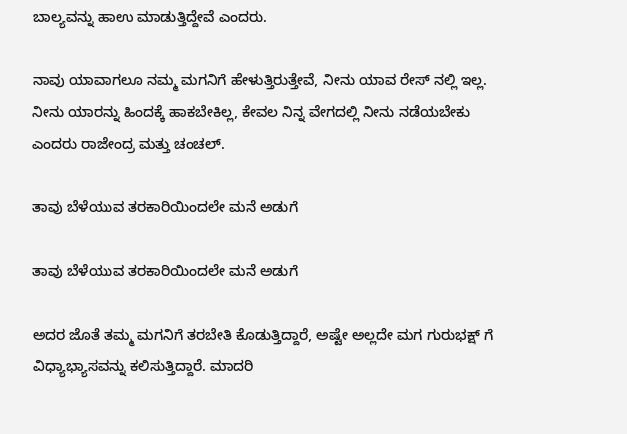ಬಾಲ್ಯವನ್ನು ಹಾಉ ಮಾಡುತ್ತಿದ್ದೇವೆ ಎಂದರು.

ನಾವು ಯಾವಾಗಲೂ ನಮ್ಮ ಮಗನಿಗೆ ಹೇಳುತ್ತಿರುತ್ತೇವೆ, ನೀನು ಯಾವ ರೇಸ್ ನಲ್ಲಿ ಇಲ್ಲ. ನೀನು ಯಾರನ್ನು ಹಿಂದಕ್ಕೆ ಹಾಕಬೇಕಿಲ್ಲ, ಕೇವಲ ನಿನ್ನ ವೇಗದಲ್ಲಿ ನೀನು ನಡೆಯಬೇಕು ಎಂದರು ರಾಜೇಂದ್ರ ಮತ್ತು ಚಂಚಲ್.

ತಾವು ಬೆಳೆಯುವ ತರಕಾರಿಯಿಂದಲೇ ಮನೆ ಅಡುಗೆ

ತಾವು ಬೆಳೆಯುವ ತರಕಾರಿಯಿಂದಲೇ ಮನೆ ಅಡುಗೆ

ಅದರ ಜೊತೆ ತಮ್ಮ ಮಗನಿಗೆ ತರಬೇತಿ ಕೊಡುತ್ತಿದ್ದಾರೆ, ಅಷ್ಟೇ ಅಲ್ಲದೇ ಮಗ ಗುರುಭಕ್ಷ್ ಗೆ ವಿಧ್ಯಾಭ್ಯಾಸವನ್ನು ಕಲಿಸುತ್ತಿದ್ದಾರೆ. ಮಾದರಿ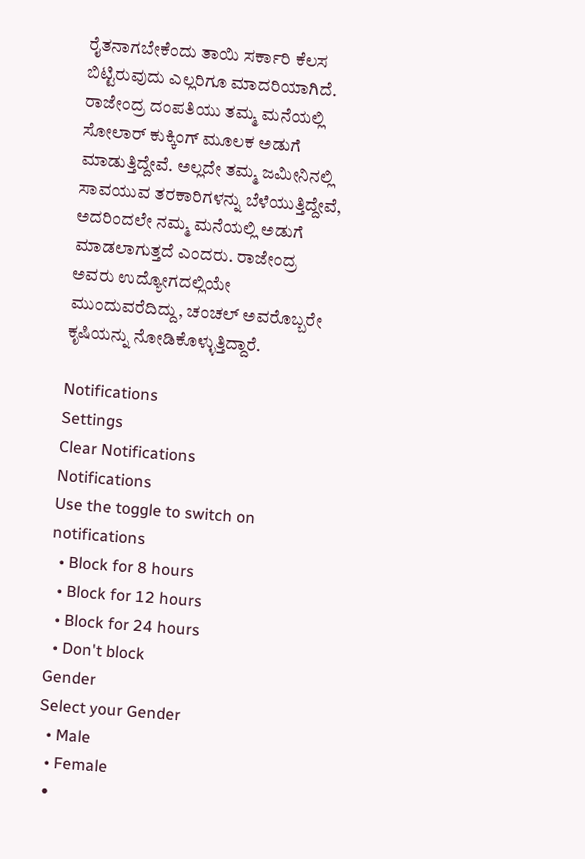ರೈತನಾಗಬೇಕೆಂದು ತಾಯಿ ಸರ್ಕಾರಿ ಕೆಲಸ ಬಿಟ್ಟಿರುವುದು ಎಲ್ಲರಿಗೂ ಮಾದರಿಯಾಗಿದೆ. ರಾಜೇಂದ್ರ ದಂಪತಿಯು ತಮ್ಮ ಮನೆಯಲ್ಲಿ ಸೋಲಾರ್ ಕುಕ್ಕಿಂಗ್ ಮೂಲಕ ಅಡುಗೆ ಮಾಡುತ್ತಿದ್ದೇವೆ. ಅಲ್ಲದೇ ತಮ್ಮ ಜಮೀನಿನಲ್ಲಿ ಸಾವಯುವ ತರಕಾರಿಗಳನ್ನು ಬೆಳೆಯುತ್ತಿದ್ದೇವೆ, ಅದರಿಂದಲೇ ನಮ್ಮ ಮನೆಯಲ್ಲಿ ಅಡುಗೆ ಮಾಡಲಾಗುತ್ತದೆ ಎಂದರು. ರಾಜೇಂದ್ರ ಅವರು ಉದ್ಯೋಗದಲ್ಲಿಯೇ ಮುಂದುವರೆದಿದ್ದು, ಚಂಚಲ್ ಅವರೊಬ್ಬರೇ ಕೃಷಿಯನ್ನು ನೋಡಿಕೊಳ್ಳುತ್ತಿದ್ದಾರೆ.

Notifications
Settings
Clear Notifications
Notifications
Use the toggle to switch on notifications
  • Block for 8 hours
  • Block for 12 hours
  • Block for 24 hours
  • Don't block
Gender
Select your Gender
  • Male
  • Female
  •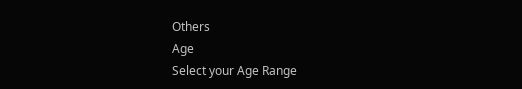Others
Age
Select your Age Range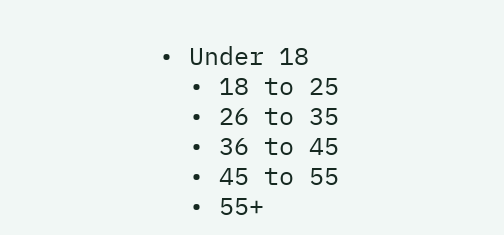• Under 18
  • 18 to 25
  • 26 to 35
  • 36 to 45
  • 45 to 55
  • 55+